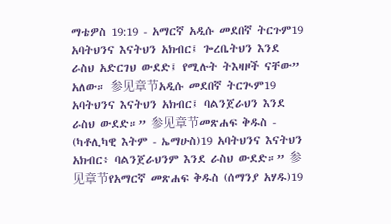ማቴዎስ 19:19 - አማርኛ አዲሱ መደበኛ ትርጉም19 አባትህንና እናትህን አክብር፤ ጐረቤትህን እንደ ራስህ አድርገህ ውደድ፤ የሚሉት ትእዛዞች ናቸው” አለው። 参见章节አዲሱ መደበኛ ትርጒም19 አባትህንና እናትህን አክብር፤ ባልንጀራህን እንደ ራስህ ውደድ።” 参见章节መጽሐፍ ቅዱስ - (ካቶሊካዊ እትም - ኤማሁስ)19 አባትህንና እናትህን አክብር፥ ባልንጀራህንም እንደ ራስህ ውደድ።” 参见章节የአማርኛ መጽሐፍ ቅዱስ (ሰማንያ አሃዱ)19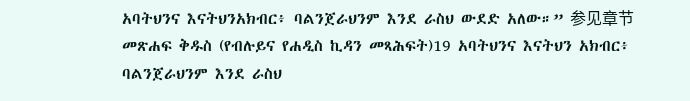አባትህንና እናትህንአክብር፥ ባልንጀራህንም እንደ ራስህ ውደድ አለው።” 参见章节መጽሐፍ ቅዱስ (የብሉይና የሐዲስ ኪዳን መጻሕፍት)19 አባትህንና እናትህን አክብር፥ ባልንጀራህንም እንደ ራስህ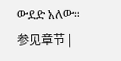ውደድ አለው። 参见章节 |